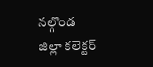నల్గొండ జిల్లా కలెక్టర్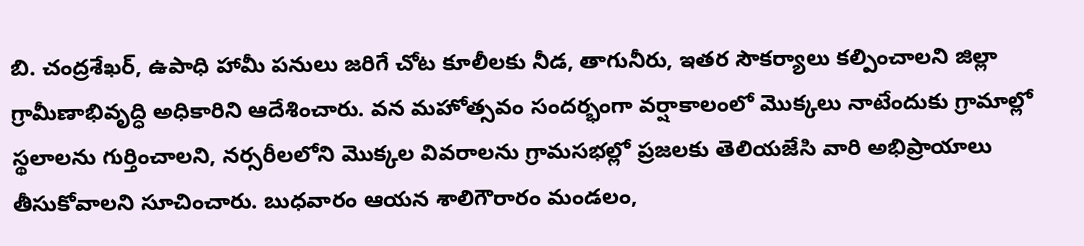బి. చంద్రశేఖర్, ఉపాధి హామీ పనులు జరిగే చోట కూలీలకు నీడ, తాగునీరు, ఇతర సౌకర్యాలు కల్పించాలని జిల్లా గ్రామీణాభివృద్ధి అధికారిని ఆదేశించారు. వన మహోత్సవం సందర్భంగా వర్షాకాలంలో మొక్కలు నాటేందుకు గ్రామాల్లో స్థలాలను గుర్తించాలని, నర్సరీలలోని మొక్కల వివరాలను గ్రామసభల్లో ప్రజలకు తెలియజేసి వారి అభిప్రాయాలు తీసుకోవాలని సూచించారు. బుధవారం ఆయన శాలిగౌరారం మండలం,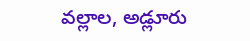వల్లాల, అడ్లూరు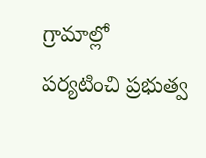గ్రామాల్లో పర్యటించి ప్రభుత్వ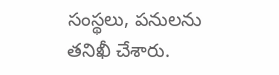సంస్థలు, పనులను తనిఖీ చేశారు.